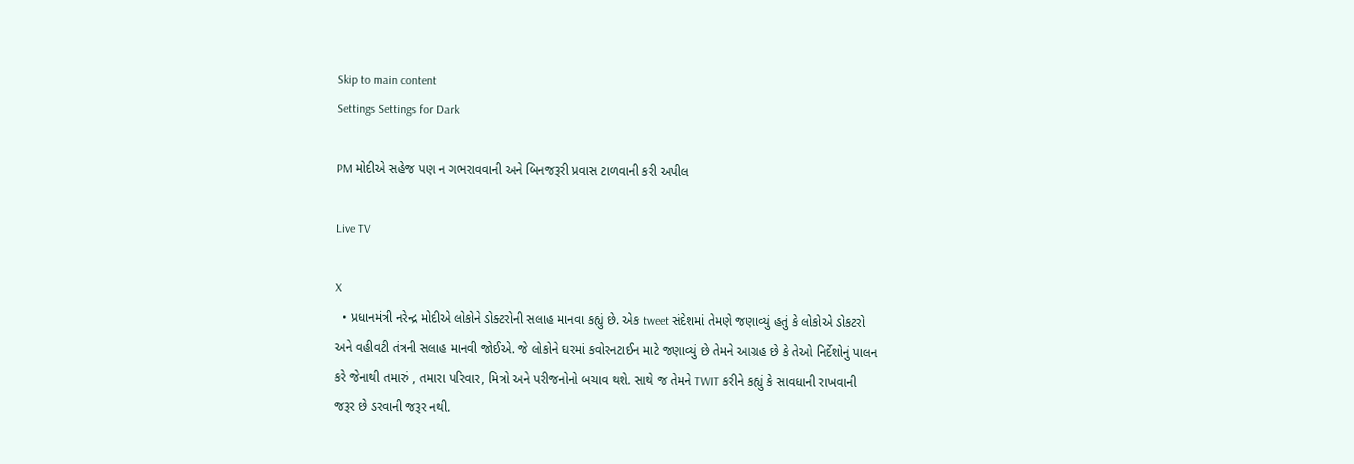Skip to main content
Settings Settings for Dark

PM મોદીએ સહેજ પણ ન ગભરાવવાની અને બિનજરૂરી પ્રવાસ ટાળવાની કરી અપીલ

Live TV

X
  • પ્રધાનમંત્રી નરેન્દ્ર મોદીએ લોકોને ડોક્ટરોની સલાહ માનવા કહ્યું છે. એક tweet સંદેશમાં તેમણે જણાવ્યું હતું કે લોકોએ ડોકટરો અને વહીવટી તંત્રની સલાહ માનવી જોઈએ. જે લોકોને ઘરમાં કવોરનટાઈન માટે જણાવ્યું છે તેમને આગ્રહ છે કે તેઓ નિર્દેશોનું પાલન કરે જેનાથી તમારું , તમારા પરિવાર, મિત્રો અને પરીજનોનો બચાવ થશે. સાથે જ તેમને TWIT કરીને કહ્યું કે સાવધાની રાખવાની જરૂર છે ડરવાની જરૂર નથી.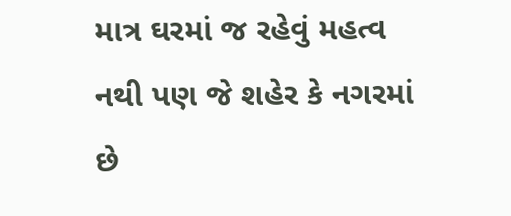માત્ર ઘરમાં જ રહેવું મહત્વ નથી પણ જે શહેર કે નગરમાં છે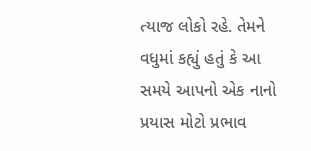ત્યાજ લોકો રહે. તેમને વધુમાં કહ્યું હતું કે આ સમયે આપનો એક નાનો પ્રયાસ મોટો પ્રભાવ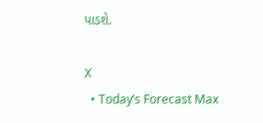પાડશે.

X
  • Today’s Forecast Max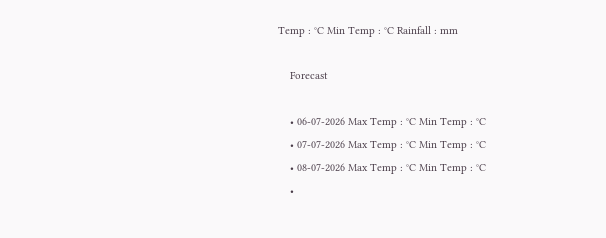Temp : °C Min Temp : °C Rainfall : mm

    Forecast

    • 06-07-2026 Max Temp : °C Min Temp : °C
    • 07-07-2026 Max Temp : °C Min Temp : °C
    • 08-07-2026 Max Temp : °C Min Temp : °C
    •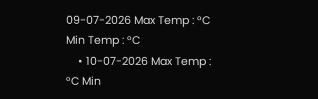09-07-2026 Max Temp : °C Min Temp : °C
    • 10-07-2026 Max Temp : °C Min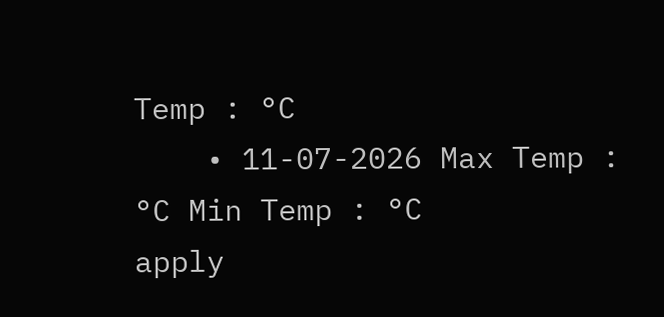Temp : °C
    • 11-07-2026 Max Temp : °C Min Temp : °C
apply